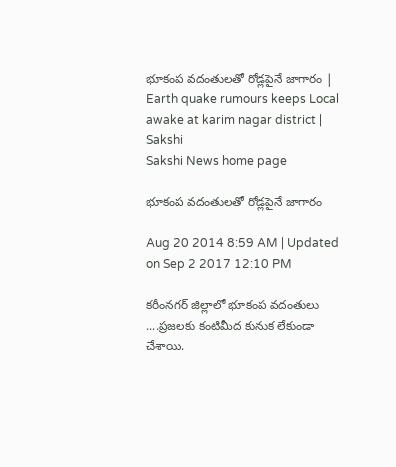భూకంప వదంతులతో రోడ్లపైనే జాగారం | Earth quake rumours keeps Local awake at karim nagar district | Sakshi
Sakshi News home page

భూకంప వదంతులతో రోడ్లపైనే జాగారం

Aug 20 2014 8:59 AM | Updated on Sep 2 2017 12:10 PM

కరీంనగర్ జిల్లాలో భూకంప వదంతులు ....ప్రజలకు కంటిమీద కునుక లేకుండా చేశాయి.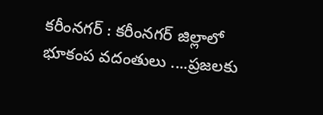కరీంనగర్ : కరీంనగర్ జిల్లాలో భూకంప వదంతులు ....ప్రజలకు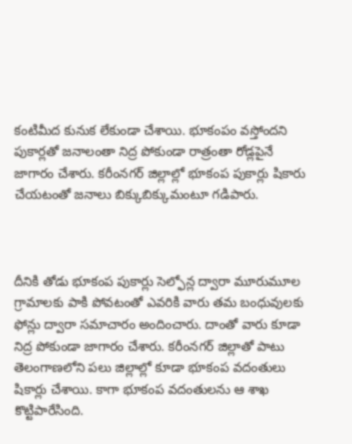కంటిమీద కునుక లేకుండా చేశాయి. భూకంపం వస్తోందని పుకార్లతో జనాలంతా నిద్ర పోకుండా రాత్రంతా రోడ్లపైనే జాగారం చేశారు. కరీంనగర్ జిల్లాల్లో భూకంప పుకార్లు షికారు చేయటంతో జనాలు బిక్కుబిక్కుమంటూ గడిపారు.



దీనికి తోడు భూకంప పుకార్లు సెల్ఫోన్ల ద్వారా మూరుమూల గ్రామాలకు పాకి పోవటంతో ఎవరికి వారు తమ బంధువులకు ఫోన్లు ద్వారా సమాచారం అందించారు. దాంతో వారు కూడా నిద్ర పోకుండా జాగారం చేశారు. కరీంనగర్ జిల్లాతో పాటు తెలంగాణలోని పలు జిల్లాల్లో కూడా భూకంప వదంతులు షికార్లు చేశాయి. కాగా భూకంప వదంతులను ఆ శాఖ కొట్టిపారేసింది.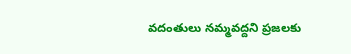వదంతులు నమ్మవద్దని ప్రజలకు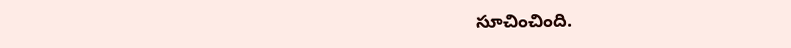సూచించింది.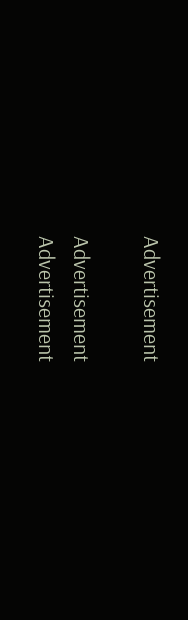Advertisement

Advertisement
Advertisement